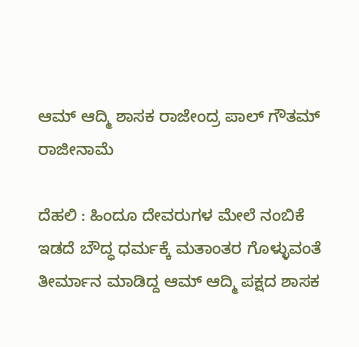ಆಮ್‌ ಆದ್ಮಿ ಶಾಸಕ ರಾಜೇಂದ್ರ ಪಾಲ್ ಗೌತಮ್ ರಾಜೀನಾಮೆ

ದೆಹಲಿ : ಹಿಂದೂ ದೇವರುಗಳ ಮೇಲೆ ನಂಬಿಕೆ ಇಡದೆ ಬೌದ್ಧ ಧರ್ಮಕ್ಕೆ ಮತಾಂತರ ಗೊಳ್ಳುವಂತೆ ತೀರ್ಮಾನ ಮಾಡಿದ್ದ ಆಮ್ ಆದ್ಮಿ ಪಕ್ಷದ ಶಾಸಕ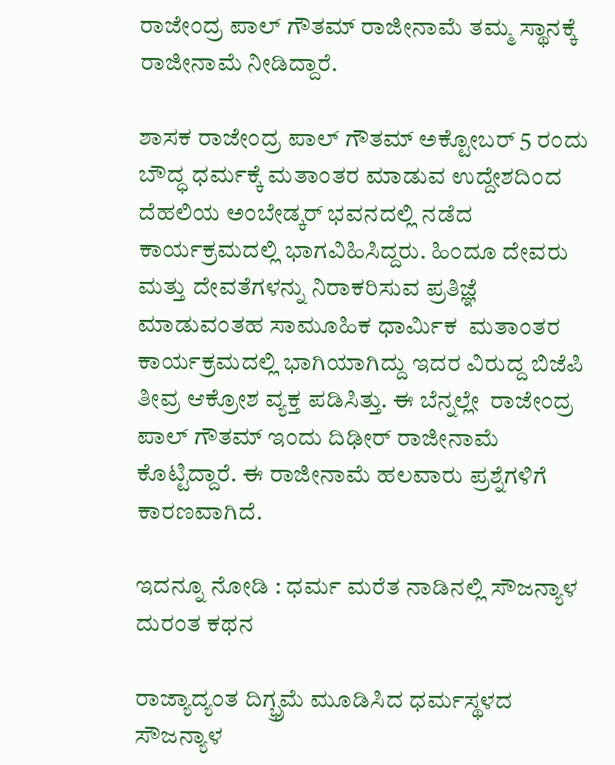ರಾಜೇಂದ್ರ ಪಾಲ್ ಗೌತಮ್ ರಾಜೀನಾಮೆ ತಮ್ಮ ಸ್ಥಾನಕ್ಕೆ ರಾಜೀನಾಮೆ ನೀಡಿದ್ದಾರೆ.

ಶಾಸಕ ರಾಜೇಂದ್ರ ಪಾಲ್ ಗೌತಮ್ ಅಕ್ಟೋಬರ್‌ 5 ರಂದು ಬೌದ್ಧ ಧರ್ಮಕ್ಕೆ ಮತಾಂತರ ಮಾಡುವ ಉದ್ದೇಶದಿಂದ ದೆಹಲಿಯ ಅಂಬೇಡ್ಕರ್‌ ಭವನದಲ್ಲಿ ನಡೆದ ಕಾರ್ಯಕ್ರಮದಲ್ಲಿ ಭಾಗವಿಹಿಸಿದ್ದರು. ಹಿಂದೂ ದೇವರು ಮತ್ತು ದೇವತೆಗಳನ್ನು ನಿರಾಕರಿಸುವ ಪ್ರತಿಜ್ಞೆ ಮಾಡುವಂತಹ ಸಾಮೂಹಿಕ ಧಾರ್ಮಿಕ  ಮತಾಂತರ ಕಾರ್ಯಕ್ರಮದಲ್ಲಿ ಭಾಗಿಯಾಗಿದ್ದು ಇದರ ವಿರುದ್ದ ಬಿಜೆಪಿ ತೀವ್ರ ಆಕ್ರೋಶ ವ್ಯಕ್ತ ಪಡಿಸಿತ್ತು. ಈ ಬೆನ್ನಲ್ಲೇ  ರಾಜೇಂದ್ರ ಪಾಲ್ ಗೌತಮ್ ಇಂದು ದಿಢೀರ್ ರಾಜೀನಾಮೆ ಕೊಟ್ಟಿದ್ದಾರೆ. ಈ ರಾಜೀನಾಮೆ ಹಲವಾರು ಪ್ರಶ್ನೆಗಳಿಗೆ ಕಾರಣವಾಗಿದೆ.

ಇದನ್ನೂ ನೋಡಿ : ಧರ್ಮ ಮರೆತ ನಾಡಿನಲ್ಲಿ ಸೌಜನ್ಯಾಳ ದುರಂತ ಕಥನ

ರಾಜ್ಯಾದ್ಯಂತ ದಿಗ್ಭ್ರಮೆ ಮೂಡಿಸಿದ ಧರ್ಮಸ್ಥಳದ ಸೌಜನ್ಯಾಳ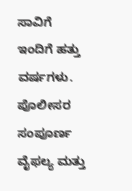ಸಾವಿಗೆ ಇಂದಿಗೆ ಹತ್ತು ವರ್ಷಗಳು. ಪೊಲೀಸರ ಸಂಪೂರ್ಣ ವೈಫಲ್ಯ ಮತ್ತು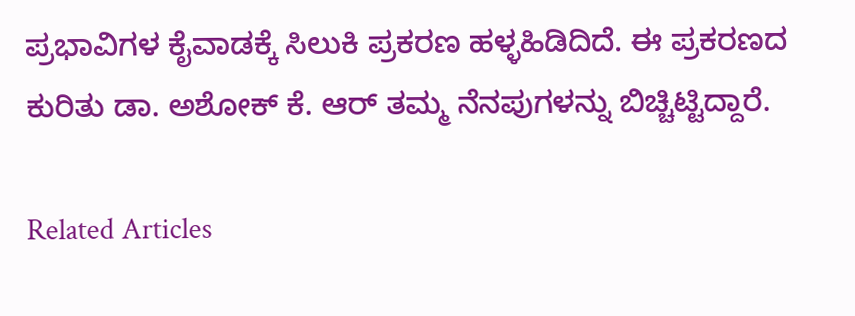ಪ್ರಭಾವಿಗಳ ಕೈವಾಡಕ್ಕೆ ಸಿಲುಕಿ ಪ್ರಕರಣ ಹಳ್ಳಹಿಡಿದಿದೆ. ಈ ಪ್ರಕರಣದ ಕುರಿತು ಡಾ. ಅಶೋಕ್‌ ಕೆ. ಆರ್ ತಮ್ಮ ನೆನಪುಗಳನ್ನು ಬಿಚ್ಚಿಟ್ಟಿದ್ದಾರೆ.

Related Articles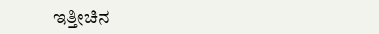ಇತ್ತೀಚಿನ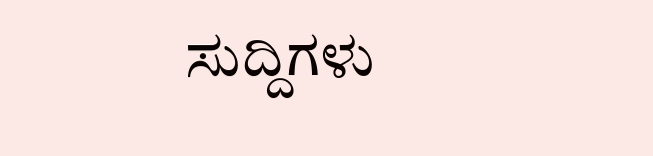ಸುದ್ದಿಗಳು